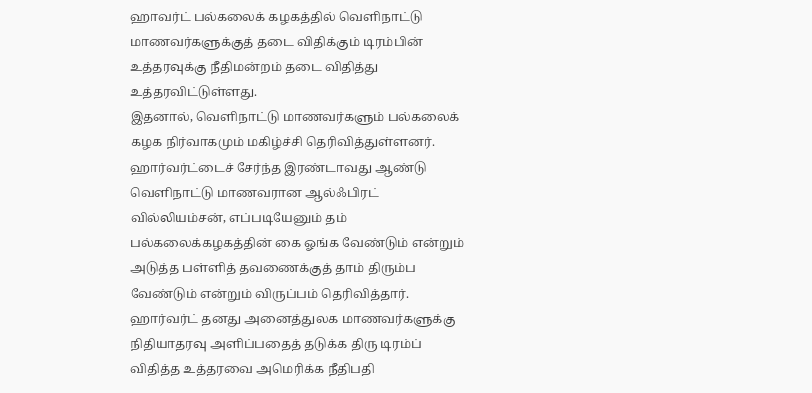ஹாவர்ட் பல்கலைக் கழகத்தில் வெளிநாட்டு மாணவர்களுக்குத் தடை விதிக்கும் டிரம்பின் உத்தரவுக்கு நீதிமன்றம் தடை விதித்து உத்தரவிட்டுள்ளது.
இதனால், வெளிநாட்டு மாணவர்களும் பல்கலைக் கழக நிர்வாகமும் மகிழ்ச்சி தெரிவித்துள்ளனர்.
ஹார்வர்ட்டைச் சேர்ந்த இரண்டாவது ஆண்டு வெளிநாட்டு மாணவரான ஆல்ஃபிரட் வில்லியம்சன், எப்படியேனும் தம் பல்கலைக்கழகத்தின் கை ஓங்க வேண்டும் என்றும் அடுத்த பள்ளித் தவணைக்குத் தாம் திரும்ப வேண்டும் என்றும் விருப்பம் தெரிவித்தார்.
ஹார்வர்ட் தனது அனைத்துலக மாணவர்களுக்கு நிதியாதரவு அளிப்பதைத் தடுக்க திரு டிரம்ப் விதித்த உத்தரவை அமெரிக்க நீதிபதி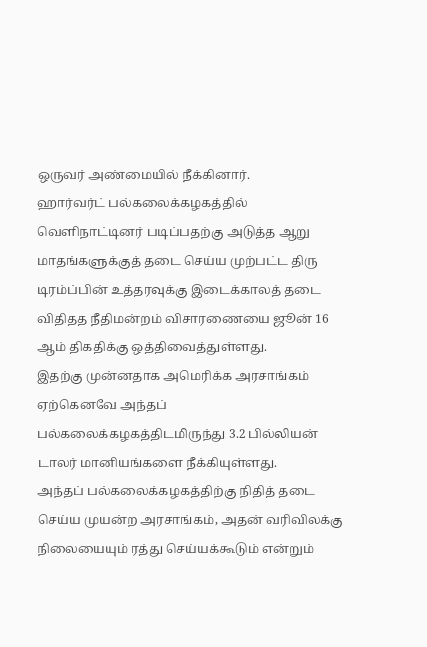ஒருவர் அண்மையில் நீக்கினார்.
ஹார்வர்ட் பல்கலைக்கழகத்தில் வெளிநாட்டினர் படிப்பதற்கு அடுத்த ஆறு மாதங்களுக்குத் தடை செய்ய முற்பட்ட திரு டிரம்ப்பின் உத்தரவுக்கு இடைக்காலத் தடை விதிதத நீதிமன்றம் விசாரணையை ஜூன் 16 ஆம் திகதிக்கு ஒத்திவைத்துள்ளது.
இதற்கு முன்னதாக அமெரிக்க அரசாங்கம் ஏற்கெனவே அந்தப் பல்கலைக்கழகத்திடமிருந்து 3.2 பில்லியன் டாலர் மானியங்களை நீக்கியுள்ளது.
அந்தப் பல்கலைக்கழகத்திற்கு நிதித் தடை செய்ய முயன்ற அரசாங்கம், அதன் வரிவிலக்கு நிலையையும் ரத்து செய்யக்கூடும் என்றும்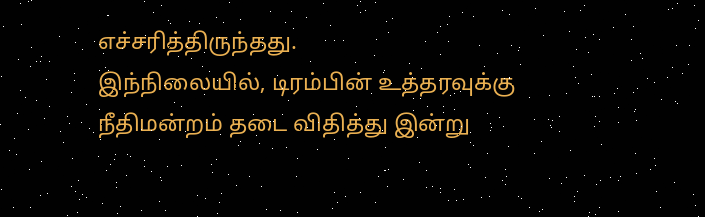எச்சரித்திருந்தது.
இந்நிலையில், டிரம்பின் உத்தரவுக்கு நீதிமன்றம் தடை விதித்து இன்று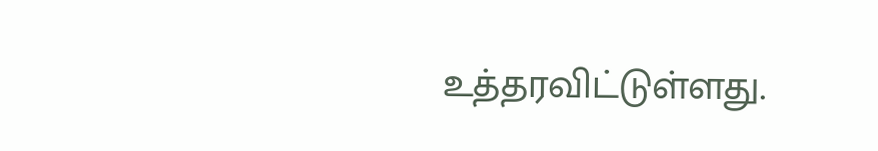உத்தரவிட்டுள்ளது.